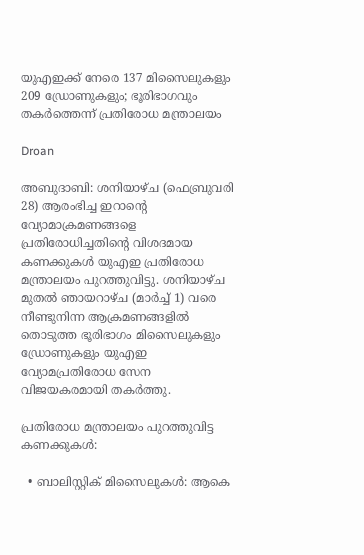യുഎഇക്ക് നേരെ 137 മിസൈലുകളും 209 ഡ്രോണുകളും; ഭൂരിഭാഗവും തകർത്തെന്ന് പ്രതിരോധ മന്ത്രാലയം

Droan

അബുദാബി: ശനിയാഴ്ച (ഫെബ്രുവരി 28) ആരംഭിച്ച ഇറാൻ്റെ വ്യോമാക്രമണങ്ങളെ പ്രതിരോധിച്ചതിൻ്റെ വിശദമായ കണക്കുകൾ യുഎഇ പ്രതിരോധ മന്ത്രാലയം പുറത്തുവിട്ടു. ശനിയാഴ്ച മുതൽ ഞായറാഴ്ച (മാർച്ച് 1) വരെ നീണ്ടുനിന്ന ആക്രമണങ്ങളിൽ തൊടുത്ത ഭൂരിഭാഗം മിസൈലുകളും ഡ്രോണുകളും യുഎഇ വ്യോമപ്രതിരോധ സേന വിജയകരമായി തകർത്തു.

പ്രതിരോധ മന്ത്രാലയം പുറത്തുവിട്ട കണക്കുകൾ:

  • ബാലിസ്റ്റിക് മിസൈലുകൾ: ആകെ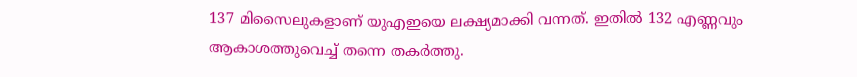137 മിസൈലുകളാണ് യുഎഇയെ ലക്ഷ്യമാക്കി വന്നത്. ഇതിൽ 132 എണ്ണവും ആകാശത്തുവെച്ച് തന്നെ തകർത്തു.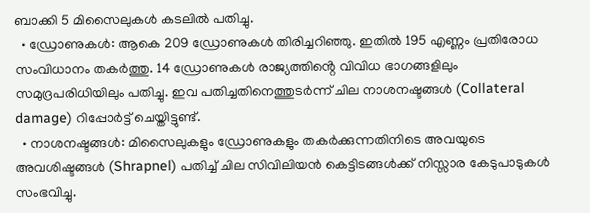ബാക്കി 5 മിസൈലുകൾ കടലിൽ പതിച്ചു.
  • ഡ്രോണുകൾ: ആകെ 209 ഡ്രോണുകൾ തിരിച്ചറിഞ്ഞു. ഇതിൽ 195 എണ്ണം പ്രതിരോധ സംവിധാനം തകർത്തു. 14 ഡ്രോണുകൾ രാജ്യത്തിൻ്റെ വിവിധ ഭാഗങ്ങളിലും സമുദ്രപരിധിയിലും പതിച്ചു. ഇവ പതിച്ചതിനെത്തുടർന്ന് ചില നാശനഷ്ടങ്ങൾ (Collateral damage) റിപ്പോർട്ട് ചെയ്തിട്ടുണ്ട്.
  • നാശനഷ്ടങ്ങൾ: മിസൈലുകളും ഡ്രോണുകളും തകർക്കുന്നതിനിടെ അവയുടെ അവശിഷ്ടങ്ങൾ (Shrapnel) പതിച്ച് ചില സിവിലിയൻ കെട്ടിടങ്ങൾക്ക് നിസ്സാര കേടുപാടുകൾ സംഭവിച്ചു.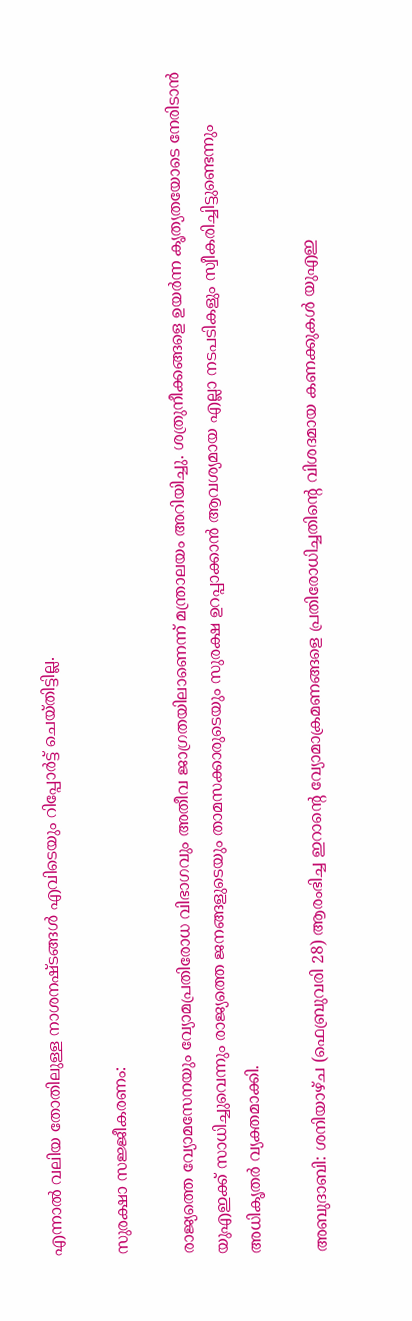എന്നാൽ വലിയ തോതിലുള്ള നാശനഷ്ടങ്ങൾ എവിടെയും റിപ്പോർട്ട് ചെയ്തിട്ടില്ല.

സുരക്ഷാ സജ്ജീകരണം:

രാജ്യത്തെ വ്യോമസേനയും വ്യോമപ്രതിരോധ വിഭാഗവും അതീവ ജാഗ്രതയിലാണെന്ന് മന്ത്രാലയം അറിയിച്ചു. ശത്രുനീക്കങ്ങളെ ഉയർന്ന കൃത്യതയോടെ നേരിടാൻ യുഎഇക്ക് സാധിച്ചുവെന്നും രാജ്യത്തെ ജനങ്ങളുടെയും താമസക്കാരുടെയും സുരക്ഷ ഉറപ്പാക്കാൻ ആവശ്യമായ എല്ലാ നടപടികളും സ്വീകരിച്ചിട്ടുണ്ടെന്നും അധികൃതർ വ്യക്തമാക്കി.

അബുദാബി: ശനിയാഴ്ച (ഫെബ്രുവരി 28) ആരംഭിച്ച ഇറാൻ്റെ വ്യോമാക്രമണങ്ങളെ പ്രതിരോധിച്ചതിൻ്റെ വിശദമായ കണക്കുകൾ യുഎഇ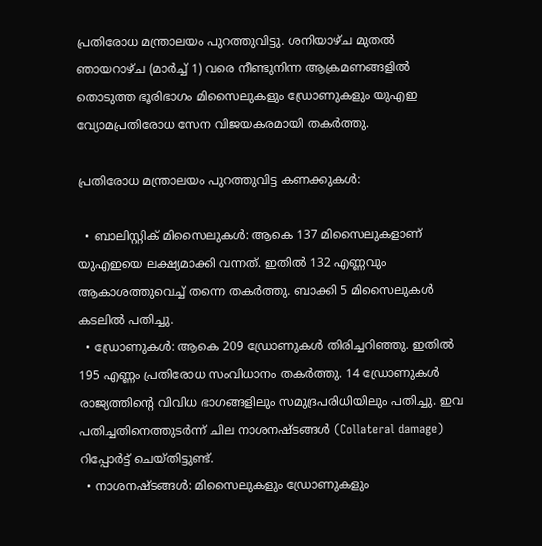പ്രതിരോധ മന്ത്രാലയം പുറത്തുവിട്ടു. ശനിയാഴ്ച മുതൽ ഞായറാഴ്ച (മാർച്ച് 1) വരെ നീണ്ടുനിന്ന ആക്രമണങ്ങളിൽ തൊടുത്ത ഭൂരിഭാഗം മിസൈലുകളും ഡ്രോണുകളും യുഎഇ വ്യോമപ്രതിരോധ സേന വിജയകരമായി തകർത്തു.

പ്രതിരോധ മന്ത്രാലയം പുറത്തുവിട്ട കണക്കുകൾ:

  • ബാലിസ്റ്റിക് മിസൈലുകൾ: ആകെ 137 മിസൈലുകളാണ് യുഎഇയെ ലക്ഷ്യമാക്കി വന്നത്. ഇതിൽ 132 എണ്ണവും ആകാശത്തുവെച്ച് തന്നെ തകർത്തു. ബാക്കി 5 മിസൈലുകൾ കടലിൽ പതിച്ചു.
  • ഡ്രോണുകൾ: ആകെ 209 ഡ്രോണുകൾ തിരിച്ചറിഞ്ഞു. ഇതിൽ 195 എണ്ണം പ്രതിരോധ സംവിധാനം തകർത്തു. 14 ഡ്രോണുകൾ രാജ്യത്തിൻ്റെ വിവിധ ഭാഗങ്ങളിലും സമുദ്രപരിധിയിലും പതിച്ചു. ഇവ പതിച്ചതിനെത്തുടർന്ന് ചില നാശനഷ്ടങ്ങൾ (Collateral damage) റിപ്പോർട്ട് ചെയ്തിട്ടുണ്ട്.
  • നാശനഷ്ടങ്ങൾ: മിസൈലുകളും ഡ്രോണുകളും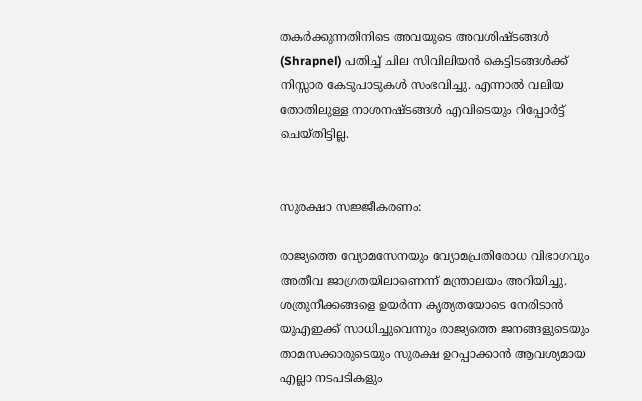തകർക്കുന്നതിനിടെ അവയുടെ അവശിഷ്ടങ്ങൾ (Shrapnel) പതിച്ച് ചില സിവിലിയൻ കെട്ടിടങ്ങൾക്ക് നിസ്സാര കേടുപാടുകൾ സംഭവിച്ചു. എന്നാൽ വലിയ തോതിലുള്ള നാശനഷ്ടങ്ങൾ എവിടെയും റിപ്പോർട്ട് ചെയ്തിട്ടില്ല.


സുരക്ഷാ സജ്ജീകരണം:

രാജ്യത്തെ വ്യോമസേനയും വ്യോമപ്രതിരോധ വിഭാഗവും അതീവ ജാഗ്രതയിലാണെന്ന് മന്ത്രാലയം അറിയിച്ചു. ശത്രുനീക്കങ്ങളെ ഉയർന്ന കൃത്യതയോടെ നേരിടാൻ യുഎഇക്ക് സാധിച്ചുവെന്നും രാജ്യത്തെ ജനങ്ങളുടെയും താമസക്കാരുടെയും സുരക്ഷ ഉറപ്പാക്കാൻ ആവശ്യമായ എല്ലാ നടപടികളും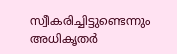സ്വീകരിച്ചിട്ടുണ്ടെന്നും അധികൃതർ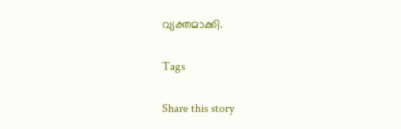വ്യക്തമാക്കി.

Tags

Share this story